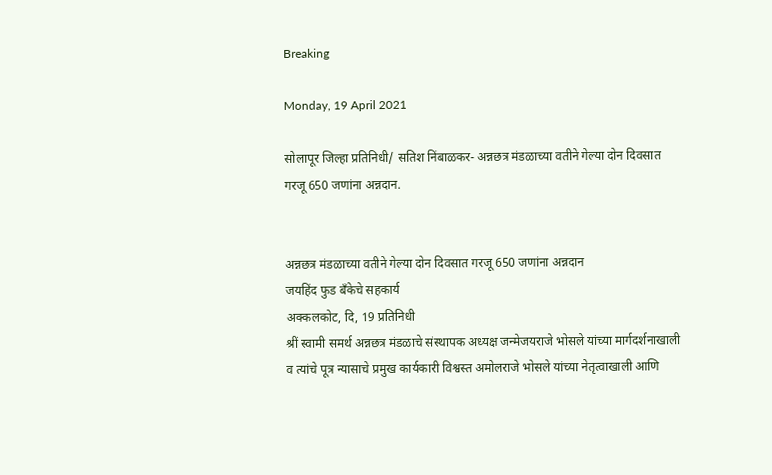Breaking

Monday, 19 April 2021

सोलापूर जिल्हा प्रतिनिधी/ सतिश निंबाळकर- अन्नछत्र मंडळाच्या वतीने गेल्या दोन दिवसात गरजू 650 जणांना अन्नदान.


अन्नछत्र मंडळाच्या वतीने गेल्या दोन दिवसात गरजू 650 जणांना अन्नदान
जयहिंद फुड बँकेचे सहकार्य
अक्कलकोट, दि, 19 प्रतिनिधी
श्रीं स्वामी समर्थ अन्नछत्र मंडळाचे संस्थापक अध्यक्ष जन्मेजयराजे भोसले यांच्या मार्गदर्शनाखाली व त्यांचे पूत्र न्यासाचे प्रमुख कार्यकारी विश्वस्त अमोलराजे भोसले यांच्या नेतृत्वाखाली आणि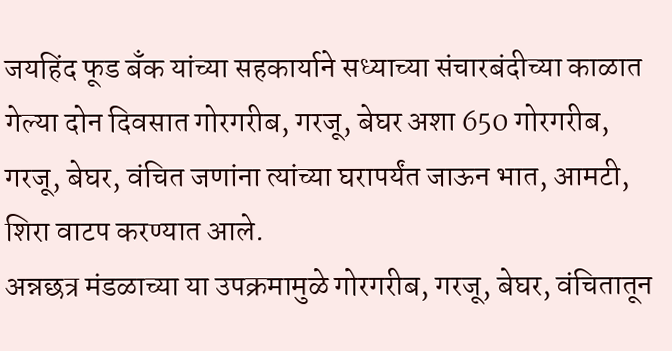जयहिंद फूड बँक यांच्या सहकार्याने सध्याच्या संचारबंदीच्या काळात गेल्या दोन दिवसात गोरगरीब, गरजू, बेघर अशा 650 गोरगरीब, गरजू, बेघर, वंचित जणांना त्यांच्या घरापर्यंत जाऊन भात, आमटी, शिरा वाटप करण्यात आले.
अन्नछत्र मंडळाच्या या उपक्रमामुळे गोरगरीब, गरजू, बेघर, वंचितातून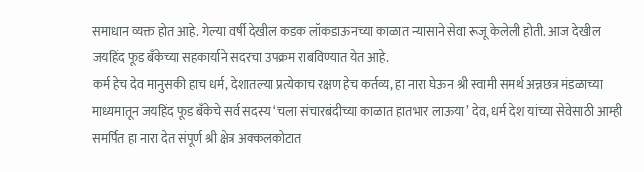समाधान व्यक्त होत आहे. गेल्या वर्षी देखील कडक लॉकडाऊनच्या काळात न्यासाने सेवा रूजू केलेली होती. आज देखील जयहिंद फूड बँकेच्या सहकार्याने सदरचा उपक्रम राबविण्यात येत आहे.
कर्म हेच देव मानुसकी हाच धर्म, देशातल्या प्रत्येकाच रक्षण हेच कर्तव्य, हा नारा घेऊन श्री स्वामी समर्थ अन्नछत्र मंडळाच्या माध्यमातून जयहिंद फूड बँकेचे सर्व सदस्य ‘चला संचारबंदीच्या काळात हातभार लाऊया’ देव, धर्म देश यांच्या सेवेसाठी आम्ही समर्पित हा नारा देत संपूर्ण श्री क्षेत्र अक्कलकोटात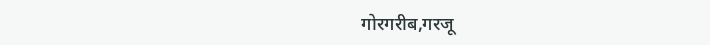गोरगरीब,गरजू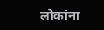लोकांना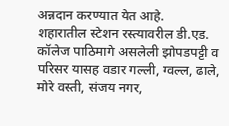अन्नदान करण्यात येत आहे.
शहारातील स्टेशन रस्त्यावरील डी.एड. कॉलेज पाठिमागे असलेली झोपडपट्टी व परिसर यासह वडार गल्ली, ग्वल्ल, ढाले, मोरे वस्ती, संजय नगर,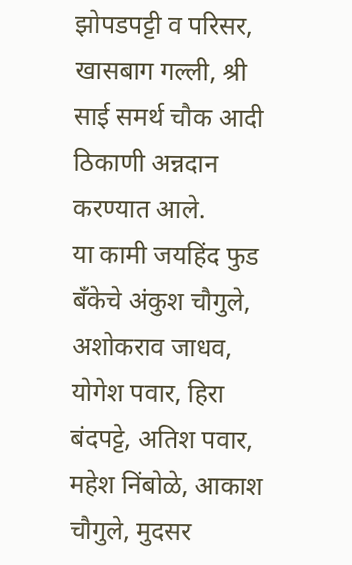झोपडपट्टी व परिसर, खासबाग गल्ली, श्री साई समर्थ चौक आदी ठिकाणी अन्नदान करण्यात आले.
या कामी जयहिंद फुड बँकेचे अंकुश चौगुले, अशोकराव जाधव, योगेश पवार, हिरा बंदपट्टे, अतिश पवार, महेश निंबोळे, आकाश चौगुले, मुदसर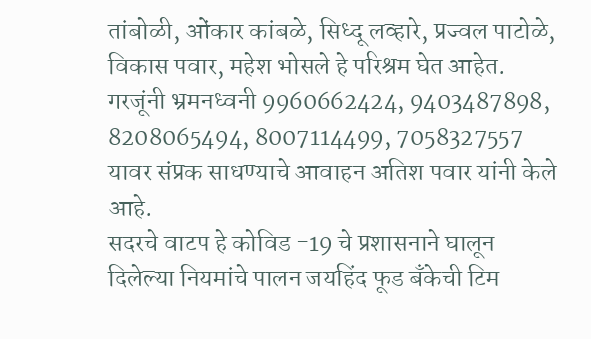तांबोळी, ओंकार कांबळे, सिध्दू लव्हारे, प्रज्वल पाटोळे, विकास पवार, महेश भोसले हे परिश्रम घेत आहेत.
गरजूंनी भ्रमनध्वनी 9960662424, 9403487898, 8208065494, 8007114499, 7058327557 यावर संप्रक साधण्याचे आवाहन अतिश पवार यांनी केले आहे.
सदरचे वाटप हे कोविड -19 चे प्रशासनाने घालून दिलेल्या नियमांचे पालन जयहिंद फूड बँकेची टिम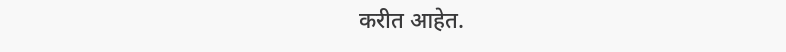करीत आहेत.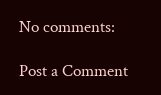No comments:

Post a Comment